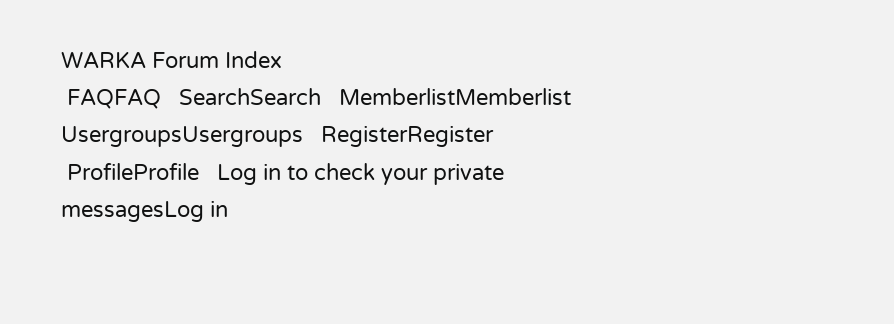WARKA Forum Index
 FAQFAQ   SearchSearch   MemberlistMemberlist   UsergroupsUsergroups   RegisterRegister
 ProfileProfile   Log in to check your private messagesLog in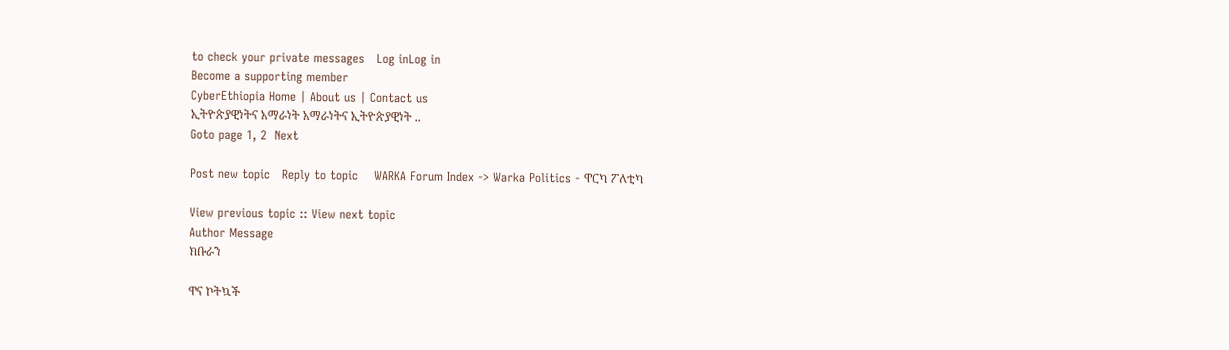to check your private messages   Log inLog in
Become a supporting member
CyberEthiopia Home | About us | Contact us
ኢትዮጵያዊነትና አማራነት አማራነትና ኢትዮጵያዊነት ..
Goto page 1, 2  Next

Post new topic   Reply to topic    WARKA Forum Index -> Warka Politics - ዋርካ ፖለቲካ

View previous topic :: View next topic
Author Message
ክቡራን

ዋና ኮትኳች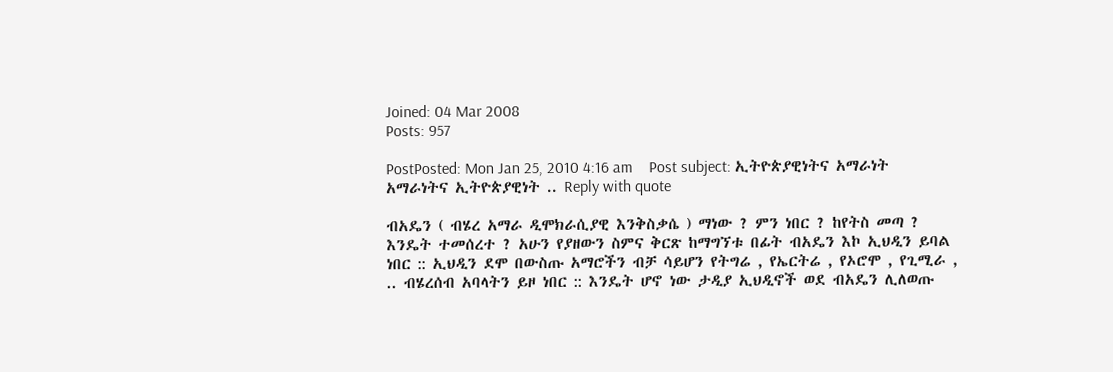Joined: 04 Mar 2008
Posts: 957

PostPosted: Mon Jan 25, 2010 4:16 am    Post subject: ኢትዮጵያዊነትና አማራነት አማራነትና ኢትዮጵያዊነት .. Reply with quote

ብአዴን ( ብሄረ አማራ ዲሞክራሲያዊ እንቅስቃሴ ) ማነው ? ምን ነበር ? ከየትስ መጣ ? እንዴት ተመሰረተ ? አሁን የያዘውን ስምና ቅርጽ ከማግኘቱ በፊት ብአዴን እኮ ኢህዲን ይባል ነበር :: ኢህዲን ደሞ በውስጡ አማሮችን ብቻ ሳይሆን የትግሬ , የኤርትሬ , የኦሮሞ , የጊሚራ , .. ብሄረሰብ አባላትን ይዞ ነበር :: እንዴት ሆኖ ነው ታዲያ ኢህዲኖች ወደ ብአዴን ሊለወጡ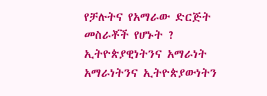የቻሉትና የአማራው ድርጅት መስራቾች የሆኑት ? ኢትዮጵያዊነትንና አማራነት አማራነትንና ኢትዮጵያውነትን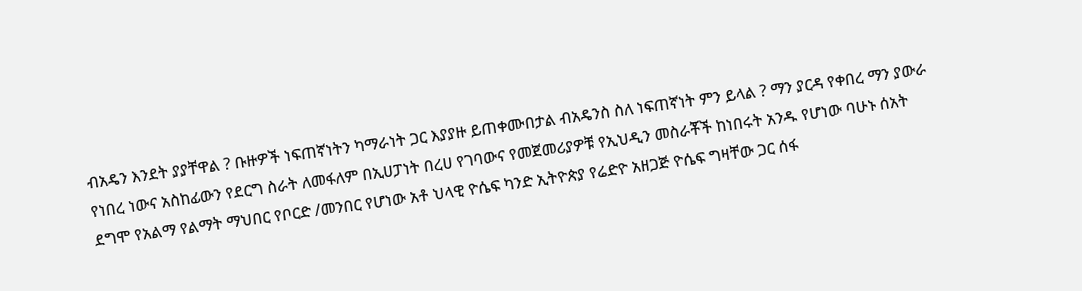ብአዴን እንደት ያያቸዋል ? ቡዙዎች ነፍጠኛነትን ካማራነት ጋር እያያዙ ይጠቀሙበታል ብአዴንስ ስለ ነፍጠኛነት ምን ይላል ? ማን ያርዳ የቀበረ ማን ያውራ የነበረ ነውና አስከፊውን የደርግ ስራት ለመፋለም በኢሀፓነት በረሀ የገባውና የመጀመሪያዎቹ የኢህዲን መስራቾች ከነበሩት አንዱ የሆነው ባሁኑ ሰአት ደግሞ የአልማ የልማት ማህበር የቦርድ /መንበር የሆነው አቶ ህላዊ ዮሴፍ ካንድ ኢትዮጵያ የሬድዮ አዘጋጅ ዮሴፍ ግዛቸው ጋር ሰፋ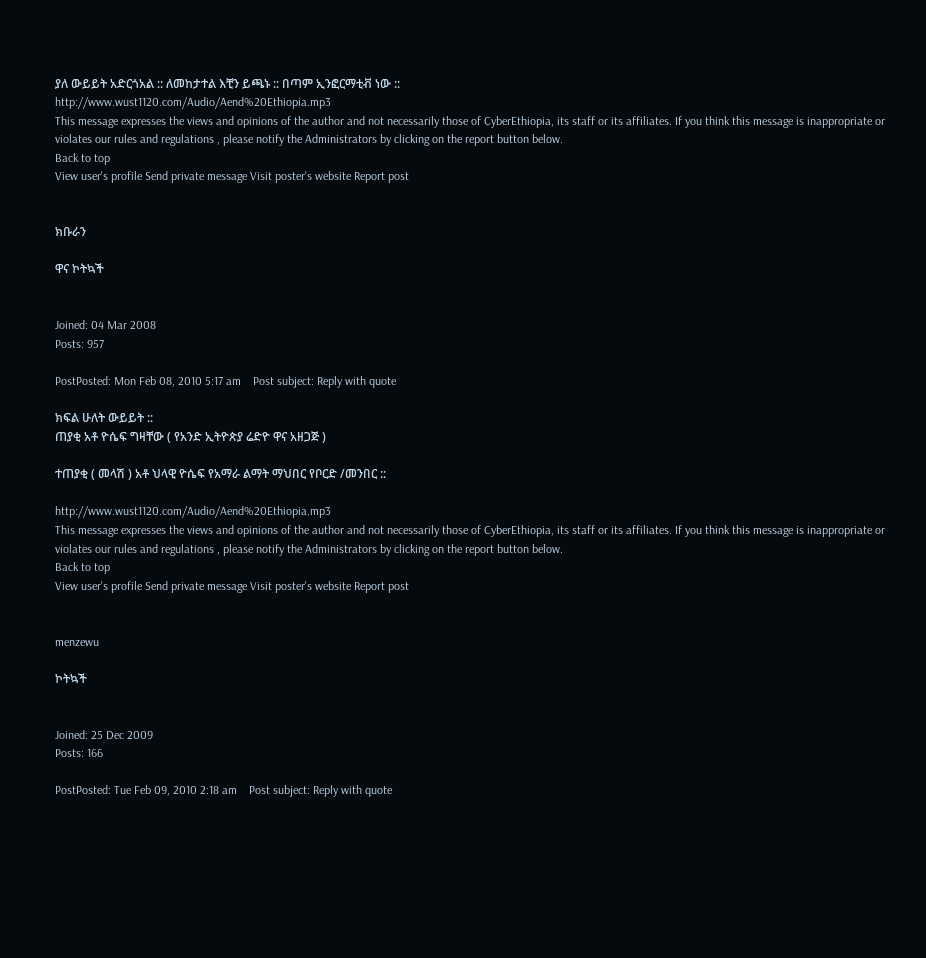ያለ ውይይት አድርጎአል :: ለመከታተል እቺን ይጫኑ :: በጣም ኢንፎርማቲቭ ነው ::
http://www.wust1120.com/Audio/Aend%20Ethiopia.mp3
This message expresses the views and opinions of the author and not necessarily those of CyberEthiopia, its staff or its affiliates. If you think this message is inappropriate or violates our rules and regulations , please notify the Administrators by clicking on the report button below.
Back to top
View user's profile Send private message Visit poster's website Report post


ክቡራን

ዋና ኮትኳች


Joined: 04 Mar 2008
Posts: 957

PostPosted: Mon Feb 08, 2010 5:17 am    Post subject: Reply with quote

ክፍል ሁለት ውይይት ::
ጠያቂ አቶ ዮሴፍ ግዛቸው ( የአንድ ኢትዮጵያ ሬድዮ ዋና አዘጋጅ )

ተጠያቂ ( መላሽ ) አቶ ህላዊ ዮሴፍ የአማራ ልማት ማህበር የቦርድ /መንበር ::

http://www.wust1120.com/Audio/Aend%20Ethiopia.mp3
This message expresses the views and opinions of the author and not necessarily those of CyberEthiopia, its staff or its affiliates. If you think this message is inappropriate or violates our rules and regulations , please notify the Administrators by clicking on the report button below.
Back to top
View user's profile Send private message Visit poster's website Report post


menzewu

ኮትኳች


Joined: 25 Dec 2009
Posts: 166

PostPosted: Tue Feb 09, 2010 2:18 am    Post subject: Reply with quote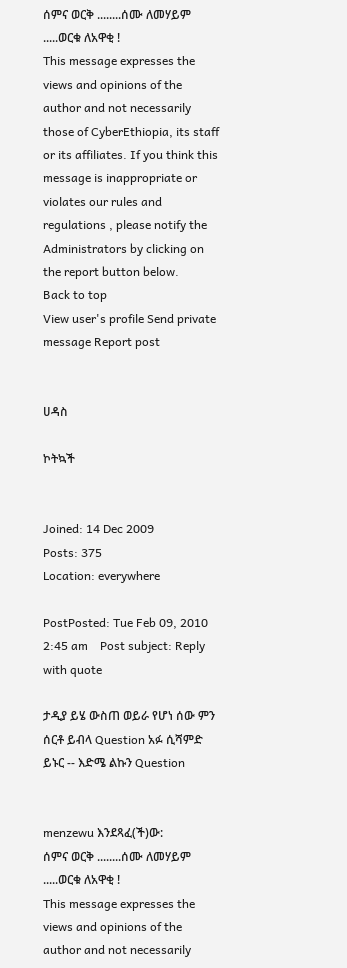ሰምና ወርቅ ........ሰሙ ለመሃይም .....ወርቁ ለአዋቂ !
This message expresses the views and opinions of the author and not necessarily those of CyberEthiopia, its staff or its affiliates. If you think this message is inappropriate or violates our rules and regulations , please notify the Administrators by clicking on the report button below.
Back to top
View user's profile Send private message Report post


ሀዳስ

ኮትኳች


Joined: 14 Dec 2009
Posts: 375
Location: everywhere

PostPosted: Tue Feb 09, 2010 2:45 am    Post subject: Reply with quote

ታዲያ ይሄ ውስጠ ወይራ የሆነ ሰው ምን ሰርቶ ይብላ Question አፉ ሲሻምድ ይኑር -- እድሜ ልኩን Question


menzewu እንደጻፈ(ች)ው:
ሰምና ወርቅ ........ሰሙ ለመሃይም .....ወርቁ ለአዋቂ !
This message expresses the views and opinions of the author and not necessarily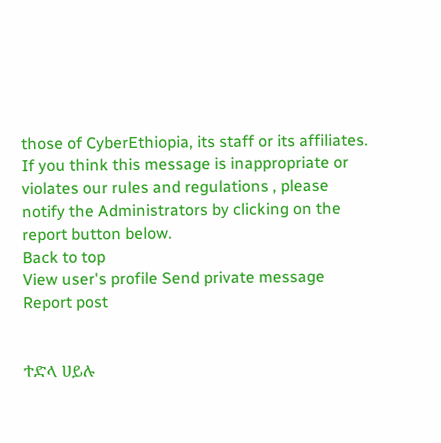those of CyberEthiopia, its staff or its affiliates. If you think this message is inappropriate or violates our rules and regulations , please notify the Administrators by clicking on the report button below.
Back to top
View user's profile Send private message Report post


ተድላ ሀይሉ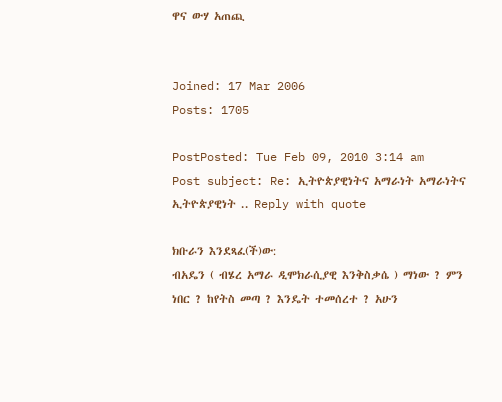ዋና ውሃ አጠጪ


Joined: 17 Mar 2006
Posts: 1705

PostPosted: Tue Feb 09, 2010 3:14 am    Post subject: Re: ኢትዮጵያዊነትና አማራነት አማራነትና ኢትዮጵያዊነት .. Reply with quote

ክቡራን እንደጻፈ(ች)ው:
ብአዴን ( ብሄረ አማራ ዲሞክራሲያዊ እንቅስቃሴ ) ማነው ? ምን ነበር ? ከየትስ መጣ ? እንዴት ተመሰረተ ? አሁን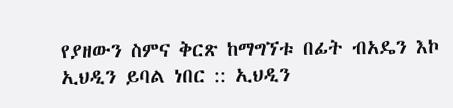የያዘውን ስምና ቅርጽ ከማግኘቱ በፊት ብአዴን እኮ ኢህዲን ይባል ነበር :: ኢህዲን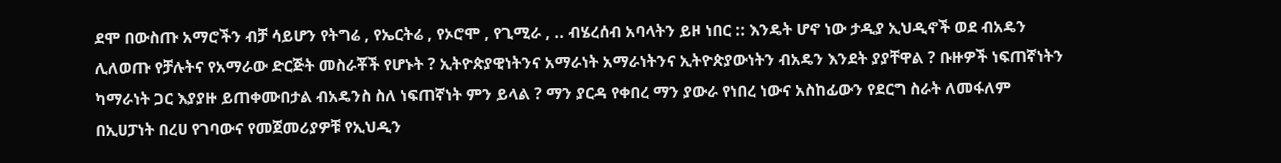ደሞ በውስጡ አማሮችን ብቻ ሳይሆን የትግሬ , የኤርትሬ , የኦሮሞ , የጊሚራ , .. ብሄረሰብ አባላትን ይዞ ነበር :: እንዴት ሆኖ ነው ታዲያ ኢህዲኖች ወደ ብአዴን ሊለወጡ የቻሉትና የአማራው ድርጅት መስራቾች የሆኑት ? ኢትዮጵያዊነትንና አማራነት አማራነትንና ኢትዮጵያውነትን ብአዴን እንደት ያያቸዋል ? ቡዙዎች ነፍጠኛነትን ካማራነት ጋር እያያዙ ይጠቀሙበታል ብአዴንስ ስለ ነፍጠኛነት ምን ይላል ? ማን ያርዳ የቀበረ ማን ያውራ የነበረ ነውና አስከፊውን የደርግ ስራት ለመፋለም በኢሀፓነት በረሀ የገባውና የመጀመሪያዎቹ የኢህዲን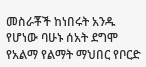መስራቾች ከነበሩት አንዱ የሆነው ባሁኑ ሰአት ደግሞ የአልማ የልማት ማህበር የቦርድ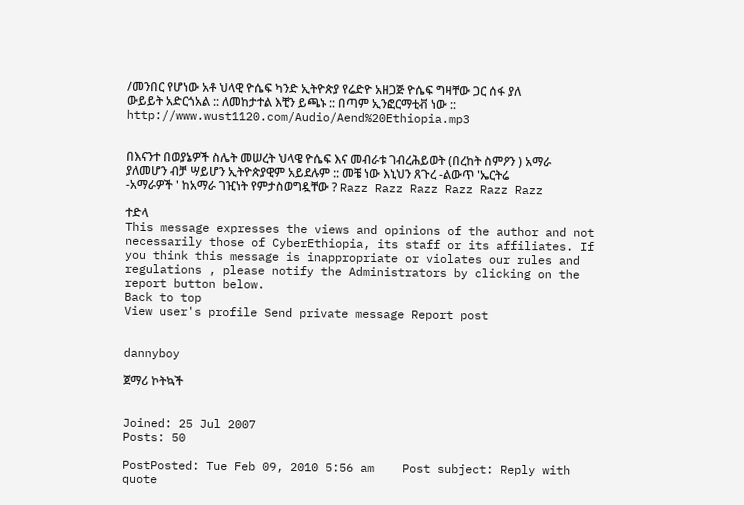/መንበር የሆነው አቶ ህላዊ ዮሴፍ ካንድ ኢትዮጵያ የሬድዮ አዘጋጅ ዮሴፍ ግዛቸው ጋር ሰፋ ያለ ውይይት አድርጎአል :: ለመከታተል እቺን ይጫኑ :: በጣም ኢንፎርማቲቭ ነው ::
http://www.wust1120.com/Audio/Aend%20Ethiopia.mp3


በእናንተ በወያኔዎች ስሌት መሠረት ህላዌ ዮሴፍ እና መብራቱ ገብረሕይወት (በረከት ስምዖን ) አማራ ያለመሆን ብቻ ሣይሆን ኢትዮጵያዊም አይደሉም :: መቼ ነው እኒህን ጸጉረ -ልውጥ 'ኤርትሬ -አማራዎች ' ከአማራ ገዢነት የምታስወግዷቸው ? Razz Razz Razz Razz Razz Razz

ተድላ
This message expresses the views and opinions of the author and not necessarily those of CyberEthiopia, its staff or its affiliates. If you think this message is inappropriate or violates our rules and regulations , please notify the Administrators by clicking on the report button below.
Back to top
View user's profile Send private message Report post


dannyboy

ጀማሪ ኮትኳች


Joined: 25 Jul 2007
Posts: 50

PostPosted: Tue Feb 09, 2010 5:56 am    Post subject: Reply with quote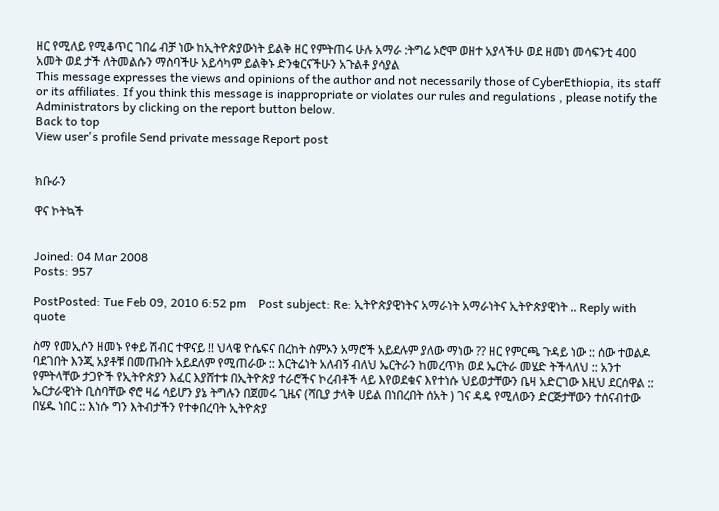ዘር የሚለይ የሚቆጥር ገበሬ ብቻ ነው ከኢትዮጵያውነት ይልቅ ዘር የምትጠሩ ሁሉ አማራ :ትግሬ ኦሮሞ ወዘተ አያላችሁ ወደ ዘመነ መሳፍንቲ 400 አመት ወደ ታች ለትመልሱን ማስባችሁ አይሳካም ይልቅኑ ድንቁርናችሁን አጉልቶ ያሳያል
This message expresses the views and opinions of the author and not necessarily those of CyberEthiopia, its staff or its affiliates. If you think this message is inappropriate or violates our rules and regulations , please notify the Administrators by clicking on the report button below.
Back to top
View user's profile Send private message Report post


ክቡራን

ዋና ኮትኳች


Joined: 04 Mar 2008
Posts: 957

PostPosted: Tue Feb 09, 2010 6:52 pm    Post subject: Re: ኢትዮጵያዊነትና አማራነት አማራነትና ኢትዮጵያዊነት .. Reply with quote

ስማ የመኢሶን ዘመኑ የቀይ ሽብር ተዋናይ !! ህላዌ ዮሴፍና በረከት ስምኦን አማሮች አይደሉም ያለው ማነው ?? ዘር የምርጫ ጉዳይ ነው :: ሰው ተወልዶ ባደገበት እንጂ አያቶቹ በመጡበት አይደለም የሚጠራው :: እርትሬነት አለብኝ ብለህ ኤርትራን ከመረጥክ ወደ ኤርትራ መሄድ ትችላለህ :: አንተ የምትላቸው ታጋዮች የኢትዮጵያን እፈር እያሸተቱ በኢትዮጵያ ተራሮችና ኮረብቶች ላይ እየወደቁና እየተነሱ ህይወታቸውን ቤዛ አድርገው እዚህ ደርሰዋል :: ኤርታራዊነት ቢስባቸው ኖሮ ዛሬ ሳይሆን ያኔ ትግሉን በጀመሩ ጊዜና (ሻቢያ ታላቅ ሀይል በነበረበት ሰአት ) ገና ዳዴ የሚለውን ድርጅታቸውን ተሰናብተው በሄዱ ነበር :: እነሱ ግን እትብታችን የተቀበረባት ኢትዮጵያ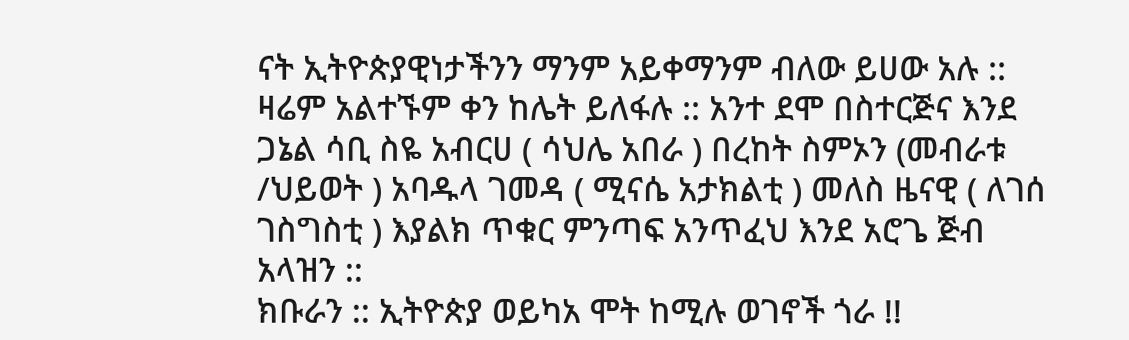ናት ኢትዮጵያዊነታችንን ማንም አይቀማንም ብለው ይሀው አሉ :: ዛሬም አልተኙም ቀን ከሌት ይለፋሉ :: አንተ ደሞ በስተርጅና እንደ ጋኔል ሳቢ ስዬ አብርሀ ( ሳህሌ አበራ ) በረከት ስምኦን (መብራቱ /ህይወት ) አባዱላ ገመዳ ( ሚናሴ አታክልቲ ) መለስ ዜናዊ ( ለገሰ ገስግስቲ ) እያልክ ጥቁር ምንጣፍ አንጥፈህ እንደ አሮጌ ጅብ አላዝን ::
ክቡራን :: ኢትዮጵያ ወይካአ ሞት ከሚሉ ወገኖች ጎራ !!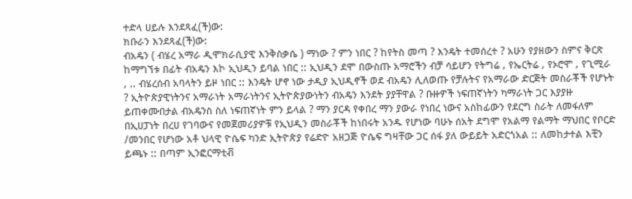ተድላ ሀይሉ እንደጻፈ(ች)ው:
ክቡራን እንደጻፈ(ች)ው:
ብአዴን ( ብሄረ አማራ ዲሞክራሲያዊ እንቅስቃሴ ) ማነው ? ምን ነበር ? ከየትስ መጣ ? እንዴት ተመሰረተ ? አሁን የያዘውን ስምና ቅርጽ ከማግኘቱ በፊት ብአዴን እኮ ኢህዲን ይባል ነበር :: ኢህዲን ደሞ በውስጡ አማሮችን ብቻ ሳይሆን የትግሬ , የኤርትሬ , የኦሮሞ , የጊሚራ , .. ብሄረሰብ አባላትን ይዞ ነበር :: እንዴት ሆኖ ነው ታዲያ ኢህዲኖች ወደ ብአዴን ሊለወጡ የቻሉትና የአማራው ድርጅት መስራቾች የሆኑት ? ኢትዮጵያዊነትንና አማራነት አማራነትንና ኢትዮጵያውነትን ብአዴን እንደት ያያቸዋል ? ቡዙዎች ነፍጠኛነትን ካማራነት ጋር እያያዙ ይጠቀሙበታል ብአዴንስ ስለ ነፍጠኛነት ምን ይላል ? ማን ያርዳ የቀበረ ማን ያውራ የነበረ ነውና አስከፊውን የደርግ ስራት ለመፋለም በኢሀፓነት በረሀ የገባውና የመጀመሪያዎቹ የኢህዲን መስራቾች ከነበሩት አንዱ የሆነው ባሁኑ ሰአት ደግሞ የአልማ የልማት ማህበር የቦርድ /መንበር የሆነው አቶ ህላዊ ዮሴፍ ካንድ ኢትዮጵያ የሬድዮ አዘጋጅ ዮሴፍ ግዛቸው ጋር ሰፋ ያለ ውይይት አድርጎአል :: ለመከታተል እቺን ይጫኑ :: በጣም ኢንፎርማቲቭ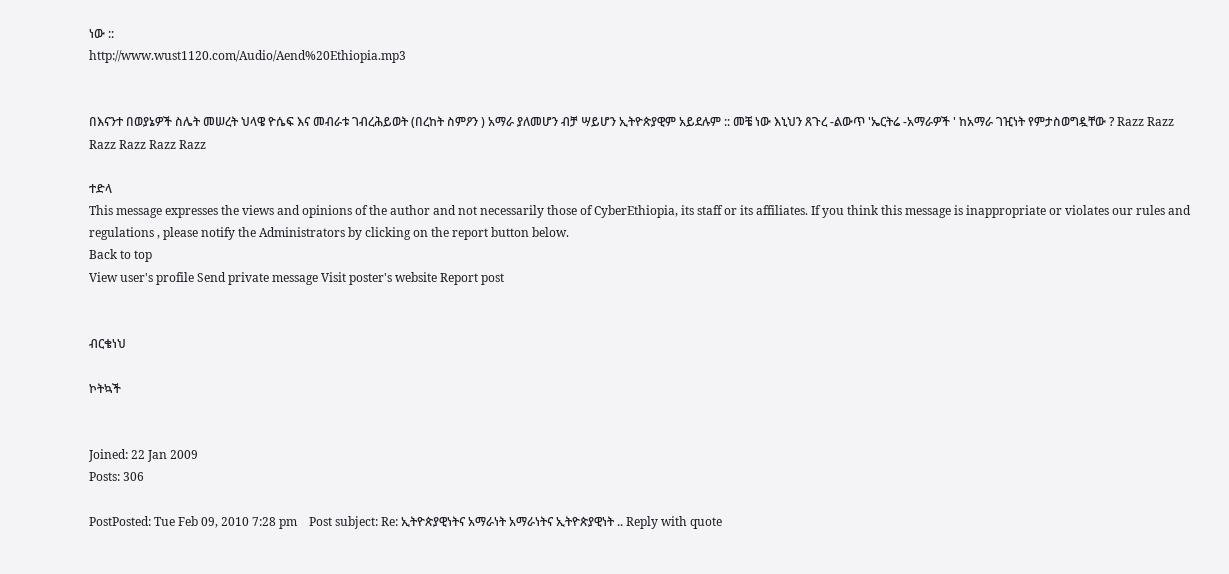ነው ::
http://www.wust1120.com/Audio/Aend%20Ethiopia.mp3


በእናንተ በወያኔዎች ስሌት መሠረት ህላዌ ዮሴፍ እና መብራቱ ገብረሕይወት (በረከት ስምዖን ) አማራ ያለመሆን ብቻ ሣይሆን ኢትዮጵያዊም አይደሉም :: መቼ ነው እኒህን ጸጉረ -ልውጥ 'ኤርትሬ -አማራዎች ' ከአማራ ገዢነት የምታስወግዷቸው ? Razz Razz Razz Razz Razz Razz

ተድላ
This message expresses the views and opinions of the author and not necessarily those of CyberEthiopia, its staff or its affiliates. If you think this message is inappropriate or violates our rules and regulations , please notify the Administrators by clicking on the report button below.
Back to top
View user's profile Send private message Visit poster's website Report post


ብርቄነህ

ኮትኳች


Joined: 22 Jan 2009
Posts: 306

PostPosted: Tue Feb 09, 2010 7:28 pm    Post subject: Re: ኢትዮጵያዊነትና አማራነት አማራነትና ኢትዮጵያዊነት .. Reply with quote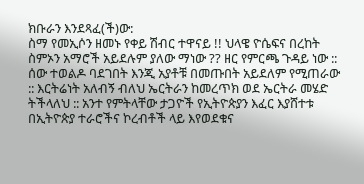ክቡራን እንደጻፈ(ች)ው:
ስማ የመኢሶን ዘመኑ የቀይ ሽብር ተዋናይ !! ህላዌ ዮሴፍና በረከት ስምኦን አማሮች አይደሉም ያለው ማነው ?? ዘር የምርጫ ጉዳይ ነው :: ሰው ተወልዶ ባደገበት እንጂ አያቶቹ በመጡበት አይደለም የሚጠራው :: እርትሬነት አለብኝ ብለህ ኤርትራን ከመረጥክ ወደ ኤርትራ መሄድ ትችላለህ :: አንተ የምትላቸው ታጋዮች የኢትዮጵያን እፈር እያሸተቱ በኢትዮጵያ ተራሮችና ኮረብቶች ላይ እየወደቁና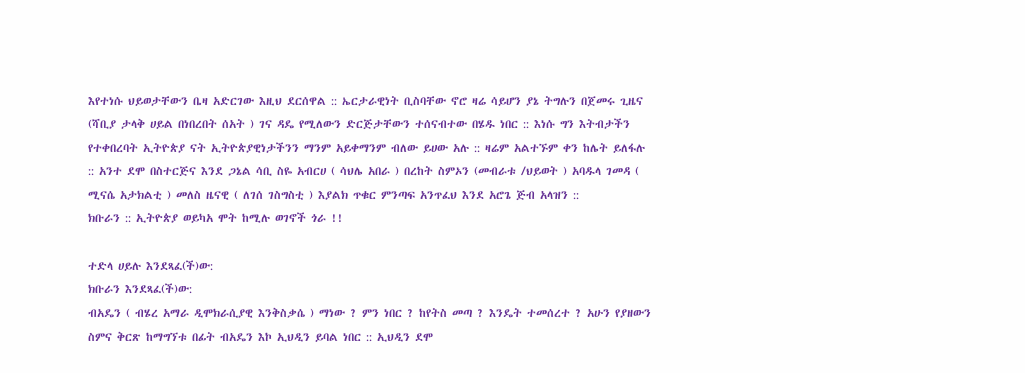እየተነሱ ህይወታቸውን ቤዛ አድርገው እዚህ ደርሰዋል :: ኤርታራዊነት ቢስባቸው ኖሮ ዛሬ ሳይሆን ያኔ ትግሉን በጀመሩ ጊዜና (ሻቢያ ታላቅ ሀይል በነበረበት ሰአት ) ገና ዳዴ የሚለውን ድርጅታቸውን ተሰናብተው በሄዱ ነበር :: እነሱ ግን እትብታችን የተቀበረባት ኢትዮጵያ ናት ኢትዮጵያዊነታችንን ማንም አይቀማንም ብለው ይሀው አሉ :: ዛሬም አልተኙም ቀን ከሌት ይለፋሉ :: አንተ ደሞ በስተርጅና እንደ ጋኔል ሳቢ ስዬ አብርሀ ( ሳህሌ አበራ ) በረከት ስምኦን (መብራቱ /ህይወት ) አባዱላ ገመዳ ( ሚናሴ አታክልቲ ) መለስ ዜናዊ ( ለገሰ ገስግስቲ ) እያልክ ጥቁር ምንጣፍ አንጥፈህ እንደ አሮጌ ጅብ አላዝን ::
ክቡራን :: ኢትዮጵያ ወይካአ ሞት ከሚሉ ወገኖች ጎራ !!

ተድላ ሀይሉ እንደጻፈ(ች)ው:
ክቡራን እንደጻፈ(ች)ው:
ብአዴን ( ብሄረ አማራ ዲሞክራሲያዊ እንቅስቃሴ ) ማነው ? ምን ነበር ? ከየትስ መጣ ? እንዴት ተመሰረተ ? አሁን የያዘውን ስምና ቅርጽ ከማግኘቱ በፊት ብአዴን እኮ ኢህዲን ይባል ነበር :: ኢህዲን ደሞ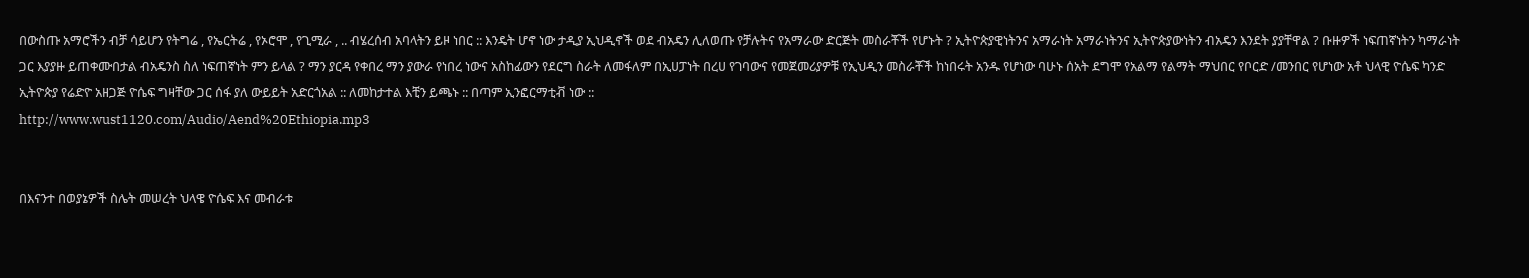በውስጡ አማሮችን ብቻ ሳይሆን የትግሬ , የኤርትሬ , የኦሮሞ , የጊሚራ , .. ብሄረሰብ አባላትን ይዞ ነበር :: እንዴት ሆኖ ነው ታዲያ ኢህዲኖች ወደ ብአዴን ሊለወጡ የቻሉትና የአማራው ድርጅት መስራቾች የሆኑት ? ኢትዮጵያዊነትንና አማራነት አማራነትንና ኢትዮጵያውነትን ብአዴን እንደት ያያቸዋል ? ቡዙዎች ነፍጠኛነትን ካማራነት ጋር እያያዙ ይጠቀሙበታል ብአዴንስ ስለ ነፍጠኛነት ምን ይላል ? ማን ያርዳ የቀበረ ማን ያውራ የነበረ ነውና አስከፊውን የደርግ ስራት ለመፋለም በኢሀፓነት በረሀ የገባውና የመጀመሪያዎቹ የኢህዲን መስራቾች ከነበሩት አንዱ የሆነው ባሁኑ ሰአት ደግሞ የአልማ የልማት ማህበር የቦርድ /መንበር የሆነው አቶ ህላዊ ዮሴፍ ካንድ ኢትዮጵያ የሬድዮ አዘጋጅ ዮሴፍ ግዛቸው ጋር ሰፋ ያለ ውይይት አድርጎአል :: ለመከታተል እቺን ይጫኑ :: በጣም ኢንፎርማቲቭ ነው ::
http://www.wust1120.com/Audio/Aend%20Ethiopia.mp3


በእናንተ በወያኔዎች ስሌት መሠረት ህላዌ ዮሴፍ እና መብራቱ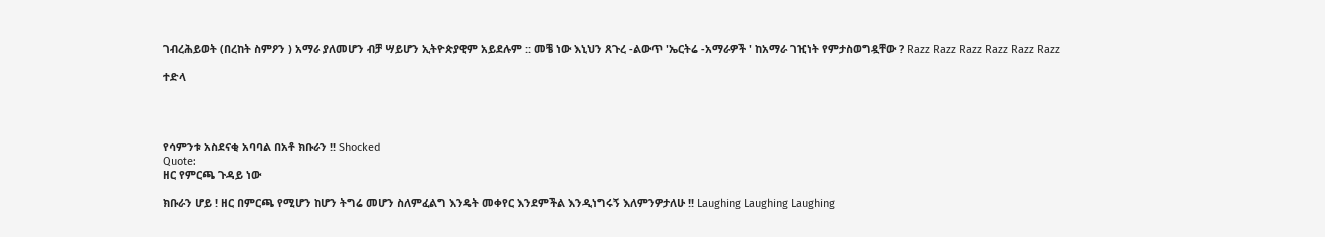ገብረሕይወት (በረከት ስምዖን ) አማራ ያለመሆን ብቻ ሣይሆን ኢትዮጵያዊም አይደሉም :: መቼ ነው እኒህን ጸጉረ -ልውጥ 'ኤርትሬ -አማራዎች ' ከአማራ ገዢነት የምታስወግዷቸው ? Razz Razz Razz Razz Razz Razz

ተድላ




የሳምንቱ አስደናቂ አባባል በአቶ ክቡራን !! Shocked
Quote:
ዘር የምርጫ ጉዳይ ነው

ክቡራን ሆይ ! ዘር በምርጫ የሚሆን ከሆን ትግሬ መሆን ስለምፈልግ እንዴት መቀየር እንደምችል እንዲነግሩኝ እለምንዎታለሁ !! Laughing Laughing Laughing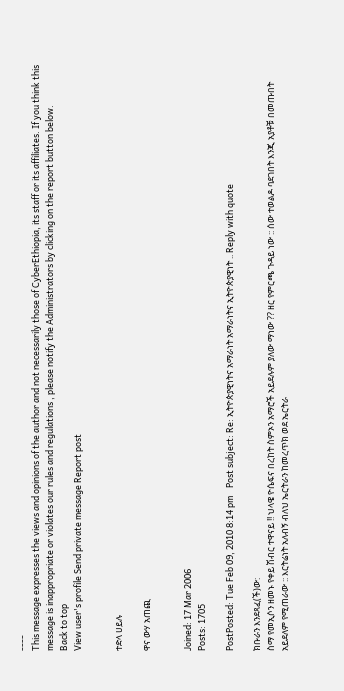----
This message expresses the views and opinions of the author and not necessarily those of CyberEthiopia, its staff or its affiliates. If you think this message is inappropriate or violates our rules and regulations , please notify the Administrators by clicking on the report button below.
Back to top
View user's profile Send private message Report post


ተድላ ሀይሉ

ዋና ውሃ አጠጪ


Joined: 17 Mar 2006
Posts: 1705

PostPosted: Tue Feb 09, 2010 8:14 pm    Post subject: Re: ኢትዮጵያዊነትና አማራነት አማራነትና ኢትዮጵያዊነት .. Reply with quote

ክቡራን እንደጻፈ(ች)ው:
ስማ የመኢሶን ዘመኑ የቀይ ሽብር ተዋናይ !! ህላዌ ዮሴፍና በረከት ስምኦን አማሮች አይደሉም ያለው ማነው ?? ዘር የምርጫ ጉዳይ ነው :: ሰው ተወልዶ ባደገበት እንጂ አያቶቹ በመጡበት አይደለም የሚጠራው :: እርትሬነት አለብኝ ብለህ ኤርትራን ከመረጥክ ወደ ኤርትራ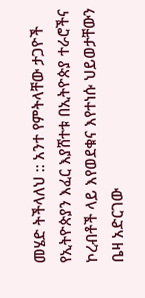መሄድ ትችላለህ :: አንተ የምትላቸው ታጋዮች የኢትዮጵያን እፈር እያሸተቱ በኢትዮጵያ ተራሮችና ኮረብቶች ላይ እየወደቁና እየተነሱ ህይወታቸውን ቤዛ አድርገው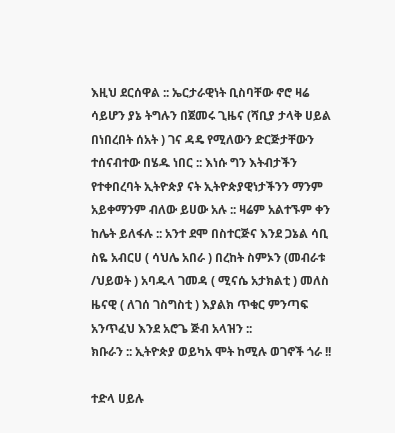እዚህ ደርሰዋል :: ኤርታራዊነት ቢስባቸው ኖሮ ዛሬ ሳይሆን ያኔ ትግሉን በጀመሩ ጊዜና (ሻቢያ ታላቅ ሀይል በነበረበት ሰአት ) ገና ዳዴ የሚለውን ድርጅታቸውን ተሰናብተው በሄዱ ነበር :: እነሱ ግን እትብታችን የተቀበረባት ኢትዮጵያ ናት ኢትዮጵያዊነታችንን ማንም አይቀማንም ብለው ይሀው አሉ :: ዛሬም አልተኙም ቀን ከሌት ይለፋሉ :: አንተ ደሞ በስተርጅና እንደ ጋኔል ሳቢ ስዬ አብርሀ ( ሳህሌ አበራ ) በረከት ስምኦን (መብራቱ /ህይወት ) አባዱላ ገመዳ ( ሚናሴ አታክልቲ ) መለስ ዜናዊ ( ለገሰ ገስግስቲ ) እያልክ ጥቁር ምንጣፍ አንጥፈህ እንደ አሮጌ ጅብ አላዝን ::
ክቡራን :: ኢትዮጵያ ወይካአ ሞት ከሚሉ ወገኖች ጎራ !!

ተድላ ሀይሉ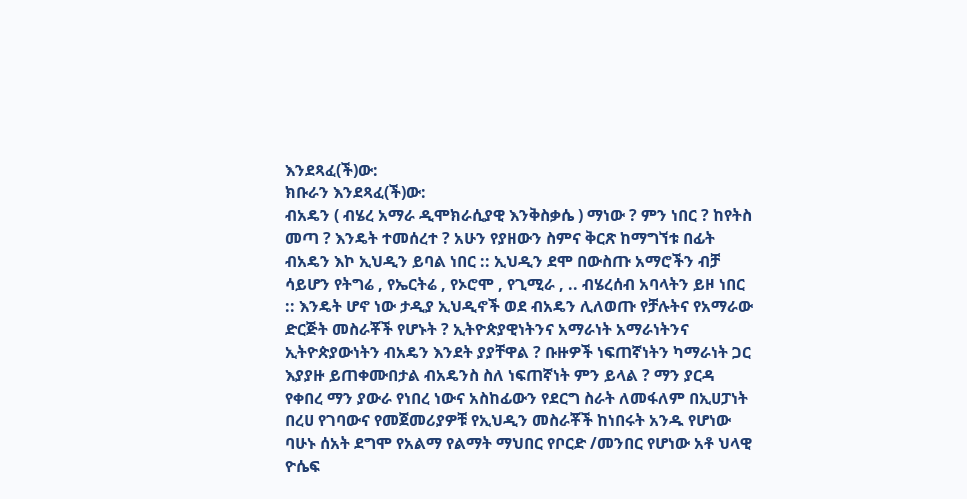እንደጻፈ(ች)ው:
ክቡራን እንደጻፈ(ች)ው:
ብአዴን ( ብሄረ አማራ ዲሞክራሲያዊ እንቅስቃሴ ) ማነው ? ምን ነበር ? ከየትስ መጣ ? እንዴት ተመሰረተ ? አሁን የያዘውን ስምና ቅርጽ ከማግኘቱ በፊት ብአዴን እኮ ኢህዲን ይባል ነበር :: ኢህዲን ደሞ በውስጡ አማሮችን ብቻ ሳይሆን የትግሬ , የኤርትሬ , የኦሮሞ , የጊሚራ , .. ብሄረሰብ አባላትን ይዞ ነበር :: እንዴት ሆኖ ነው ታዲያ ኢህዲኖች ወደ ብአዴን ሊለወጡ የቻሉትና የአማራው ድርጅት መስራቾች የሆኑት ? ኢትዮጵያዊነትንና አማራነት አማራነትንና ኢትዮጵያውነትን ብአዴን እንደት ያያቸዋል ? ቡዙዎች ነፍጠኛነትን ካማራነት ጋር እያያዙ ይጠቀሙበታል ብአዴንስ ስለ ነፍጠኛነት ምን ይላል ? ማን ያርዳ የቀበረ ማን ያውራ የነበረ ነውና አስከፊውን የደርግ ስራት ለመፋለም በኢሀፓነት በረሀ የገባውና የመጀመሪያዎቹ የኢህዲን መስራቾች ከነበሩት አንዱ የሆነው ባሁኑ ሰአት ደግሞ የአልማ የልማት ማህበር የቦርድ /መንበር የሆነው አቶ ህላዊ ዮሴፍ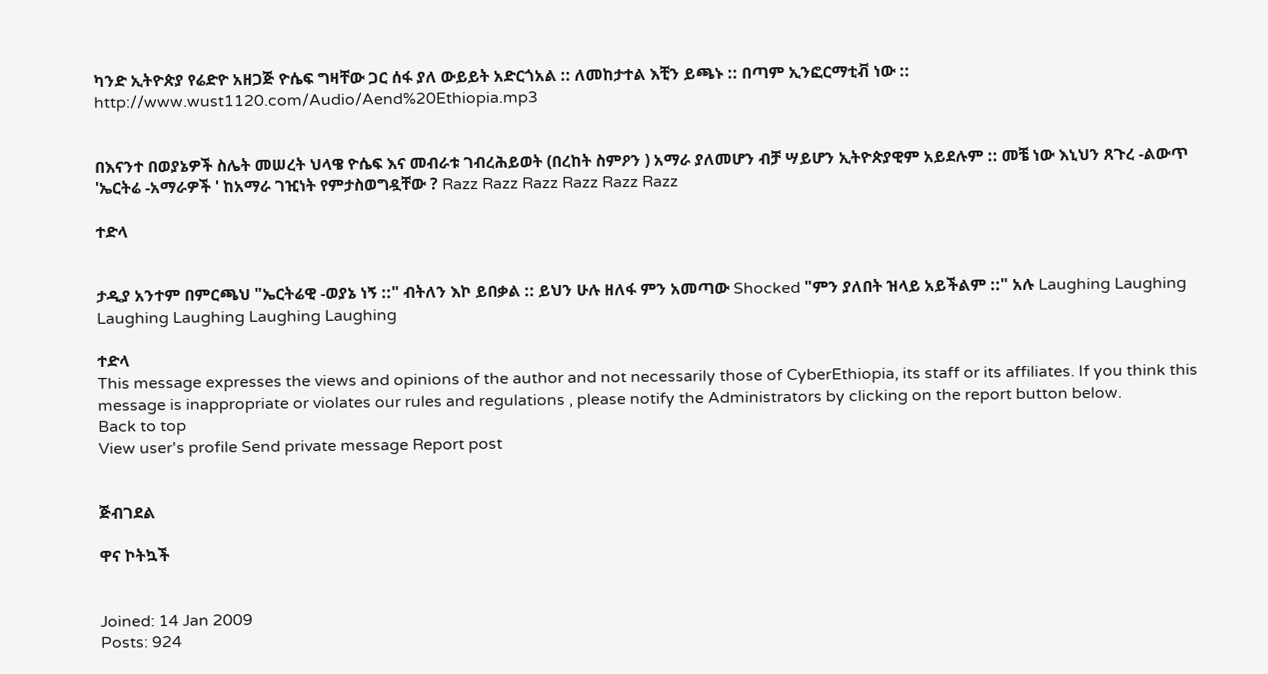ካንድ ኢትዮጵያ የሬድዮ አዘጋጅ ዮሴፍ ግዛቸው ጋር ሰፋ ያለ ውይይት አድርጎአል :: ለመከታተል እቺን ይጫኑ :: በጣም ኢንፎርማቲቭ ነው ::
http://www.wust1120.com/Audio/Aend%20Ethiopia.mp3


በእናንተ በወያኔዎች ስሌት መሠረት ህላዌ ዮሴፍ እና መብራቱ ገብረሕይወት (በረከት ስምዖን ) አማራ ያለመሆን ብቻ ሣይሆን ኢትዮጵያዊም አይደሉም :: መቼ ነው እኒህን ጸጉረ -ልውጥ 'ኤርትሬ -አማራዎች ' ከአማራ ገዢነት የምታስወግዷቸው ? Razz Razz Razz Razz Razz Razz

ተድላ


ታዲያ አንተም በምርጫህ "ኤርትሬዊ -ወያኔ ነኝ ::" ብትለን እኮ ይበቃል :: ይህን ሁሉ ዘለፋ ምን አመጣው Shocked "ምን ያለበት ዝላይ አይችልም ::" አሉ Laughing Laughing Laughing Laughing Laughing Laughing

ተድላ
This message expresses the views and opinions of the author and not necessarily those of CyberEthiopia, its staff or its affiliates. If you think this message is inappropriate or violates our rules and regulations , please notify the Administrators by clicking on the report button below.
Back to top
View user's profile Send private message Report post


ጅብገደል

ዋና ኮትኳች


Joined: 14 Jan 2009
Posts: 924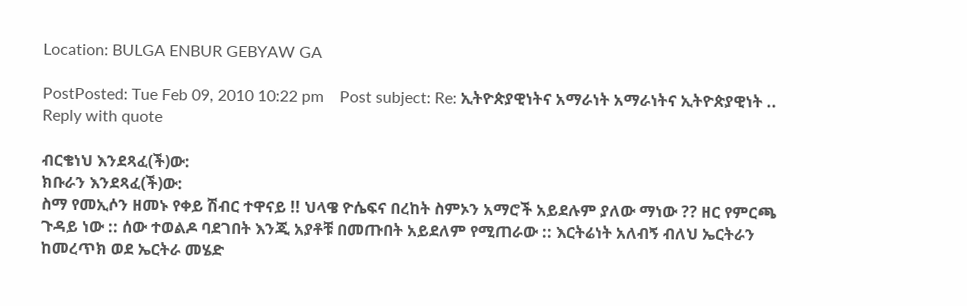Location: BULGA ENBUR GEBYAW GA

PostPosted: Tue Feb 09, 2010 10:22 pm    Post subject: Re: ኢትዮጵያዊነትና አማራነት አማራነትና ኢትዮጵያዊነት .. Reply with quote

ብርቄነህ እንደጻፈ(ች)ው:
ክቡራን እንደጻፈ(ች)ው:
ስማ የመኢሶን ዘመኑ የቀይ ሽብር ተዋናይ !! ህላዌ ዮሴፍና በረከት ስምኦን አማሮች አይደሉም ያለው ማነው ?? ዘር የምርጫ ጉዳይ ነው :: ሰው ተወልዶ ባደገበት እንጂ አያቶቹ በመጡበት አይደለም የሚጠራው :: እርትሬነት አለብኝ ብለህ ኤርትራን ከመረጥክ ወደ ኤርትራ መሄድ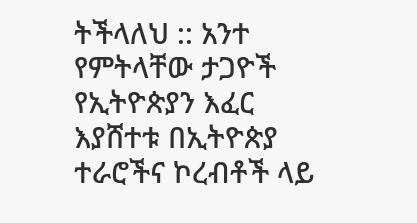ትችላለህ :: አንተ የምትላቸው ታጋዮች የኢትዮጵያን እፈር እያሸተቱ በኢትዮጵያ ተራሮችና ኮረብቶች ላይ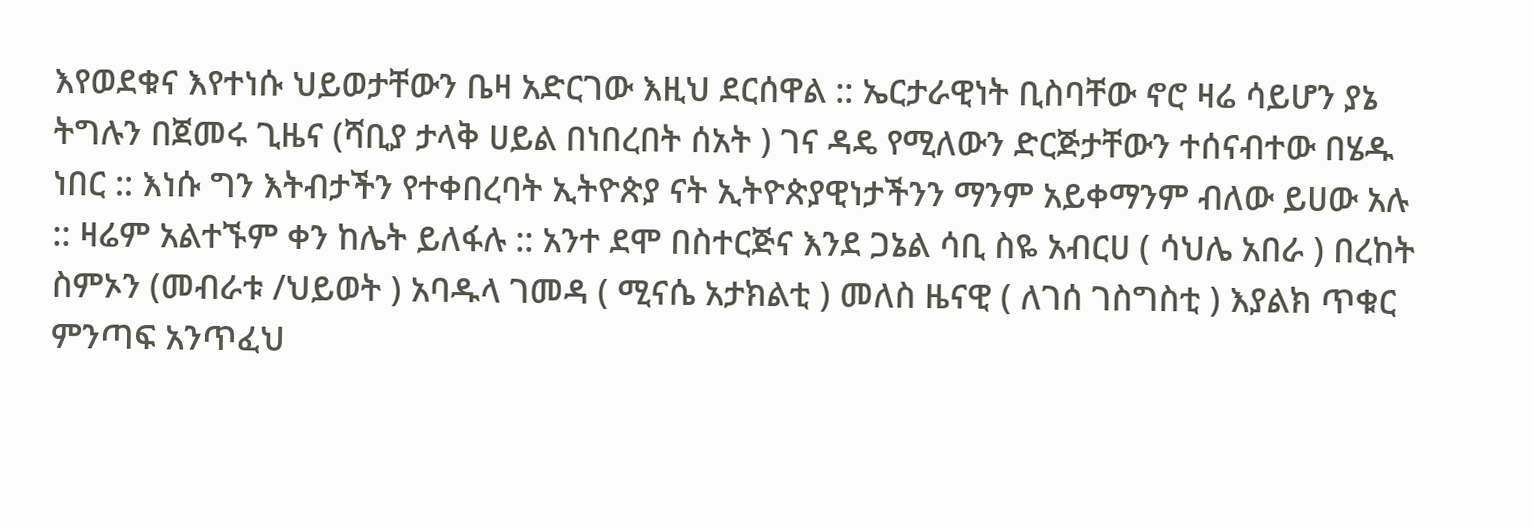እየወደቁና እየተነሱ ህይወታቸውን ቤዛ አድርገው እዚህ ደርሰዋል :: ኤርታራዊነት ቢስባቸው ኖሮ ዛሬ ሳይሆን ያኔ ትግሉን በጀመሩ ጊዜና (ሻቢያ ታላቅ ሀይል በነበረበት ሰአት ) ገና ዳዴ የሚለውን ድርጅታቸውን ተሰናብተው በሄዱ ነበር :: እነሱ ግን እትብታችን የተቀበረባት ኢትዮጵያ ናት ኢትዮጵያዊነታችንን ማንም አይቀማንም ብለው ይሀው አሉ :: ዛሬም አልተኙም ቀን ከሌት ይለፋሉ :: አንተ ደሞ በስተርጅና እንደ ጋኔል ሳቢ ስዬ አብርሀ ( ሳህሌ አበራ ) በረከት ስምኦን (መብራቱ /ህይወት ) አባዱላ ገመዳ ( ሚናሴ አታክልቲ ) መለስ ዜናዊ ( ለገሰ ገስግስቲ ) እያልክ ጥቁር ምንጣፍ አንጥፈህ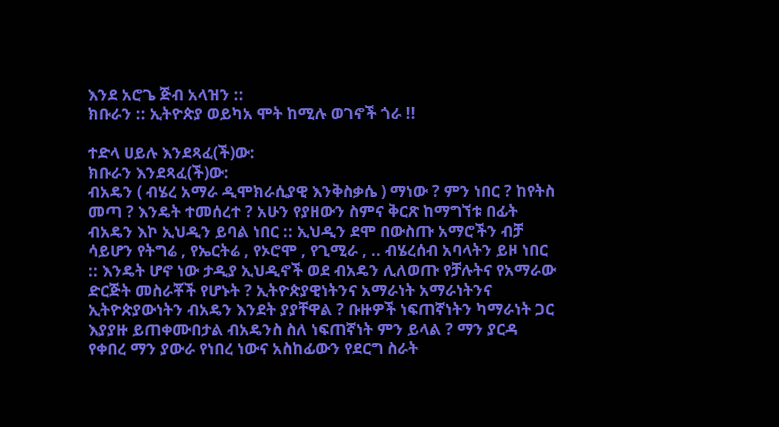እንደ አሮጌ ጅብ አላዝን ::
ክቡራን :: ኢትዮጵያ ወይካአ ሞት ከሚሉ ወገኖች ጎራ !!

ተድላ ሀይሉ እንደጻፈ(ች)ው:
ክቡራን እንደጻፈ(ች)ው:
ብአዴን ( ብሄረ አማራ ዲሞክራሲያዊ እንቅስቃሴ ) ማነው ? ምን ነበር ? ከየትስ መጣ ? እንዴት ተመሰረተ ? አሁን የያዘውን ስምና ቅርጽ ከማግኘቱ በፊት ብአዴን እኮ ኢህዲን ይባል ነበር :: ኢህዲን ደሞ በውስጡ አማሮችን ብቻ ሳይሆን የትግሬ , የኤርትሬ , የኦሮሞ , የጊሚራ , .. ብሄረሰብ አባላትን ይዞ ነበር :: እንዴት ሆኖ ነው ታዲያ ኢህዲኖች ወደ ብአዴን ሊለወጡ የቻሉትና የአማራው ድርጅት መስራቾች የሆኑት ? ኢትዮጵያዊነትንና አማራነት አማራነትንና ኢትዮጵያውነትን ብአዴን እንደት ያያቸዋል ? ቡዙዎች ነፍጠኛነትን ካማራነት ጋር እያያዙ ይጠቀሙበታል ብአዴንስ ስለ ነፍጠኛነት ምን ይላል ? ማን ያርዳ የቀበረ ማን ያውራ የነበረ ነውና አስከፊውን የደርግ ስራት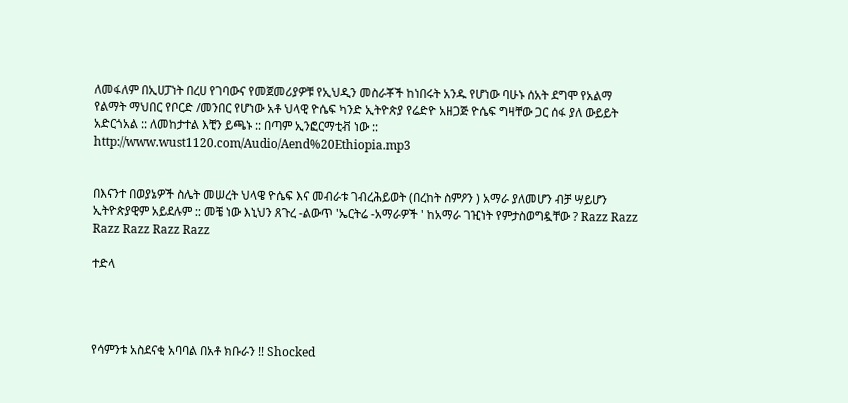ለመፋለም በኢሀፓነት በረሀ የገባውና የመጀመሪያዎቹ የኢህዲን መስራቾች ከነበሩት አንዱ የሆነው ባሁኑ ሰአት ደግሞ የአልማ የልማት ማህበር የቦርድ /መንበር የሆነው አቶ ህላዊ ዮሴፍ ካንድ ኢትዮጵያ የሬድዮ አዘጋጅ ዮሴፍ ግዛቸው ጋር ሰፋ ያለ ውይይት አድርጎአል :: ለመከታተል እቺን ይጫኑ :: በጣም ኢንፎርማቲቭ ነው ::
http://www.wust1120.com/Audio/Aend%20Ethiopia.mp3


በእናንተ በወያኔዎች ስሌት መሠረት ህላዌ ዮሴፍ እና መብራቱ ገብረሕይወት (በረከት ስምዖን ) አማራ ያለመሆን ብቻ ሣይሆን ኢትዮጵያዊም አይደሉም :: መቼ ነው እኒህን ጸጉረ -ልውጥ 'ኤርትሬ -አማራዎች ' ከአማራ ገዢነት የምታስወግዷቸው ? Razz Razz Razz Razz Razz Razz

ተድላ




የሳምንቱ አስደናቂ አባባል በአቶ ክቡራን !! Shocked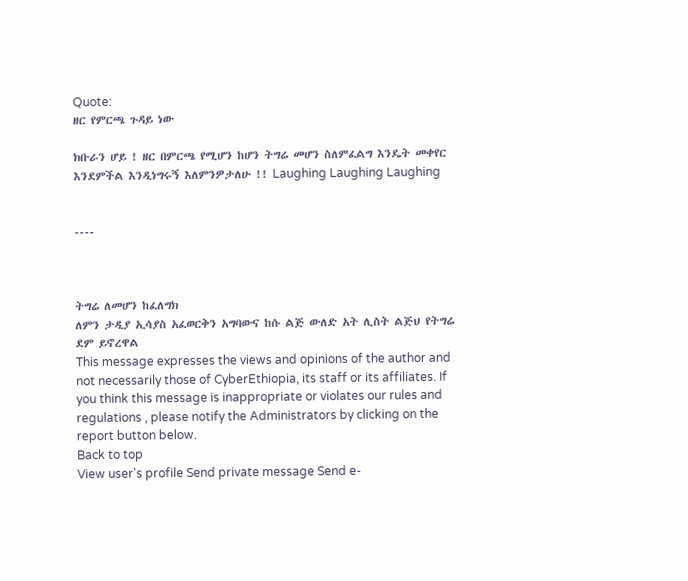Quote:
ዘር የምርጫ ጉዳይ ነው

ክቡራን ሆይ ! ዘር በምርጫ የሚሆን ከሆን ትግሬ መሆን ስለምፈልግ እንዴት መቀየር እንደምችል እንዲነግሩኝ እለምንዎታለሁ !! Laughing Laughing Laughing


----



ትግሬ ለመሆን ከፈለግክ
ለምን ታዲያ ኢሳያስ አፈወርቅን አግባውና ከሱ ልጅ ውለድ አት ሊስት ልጅህ የትግሬ ደም ይኖረዋል
This message expresses the views and opinions of the author and not necessarily those of CyberEthiopia, its staff or its affiliates. If you think this message is inappropriate or violates our rules and regulations , please notify the Administrators by clicking on the report button below.
Back to top
View user's profile Send private message Send e-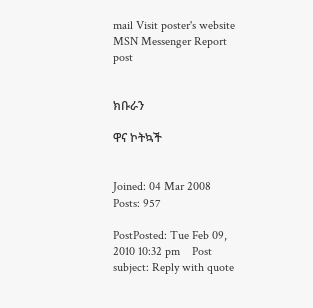mail Visit poster's website MSN Messenger Report post


ክቡራን

ዋና ኮትኳች


Joined: 04 Mar 2008
Posts: 957

PostPosted: Tue Feb 09, 2010 10:32 pm    Post subject: Reply with quote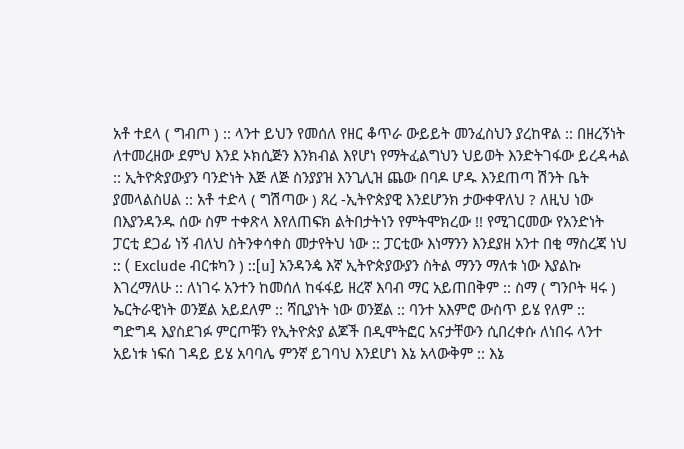አቶ ተደላ ( ግብጦ ) :: ላንተ ይህን የመሰለ የዘር ቆጥራ ውይይት መንፈስህን ያረከዋል :: በዘረኝነት ለተመረዘው ደምህ እንደ ኦክሲጅን እንክብል እየሆነ የማትፈልግህን ህይወት እንድትገፋው ይረዳሓል :: ኢትዮጵያውያን ባንድነት እጅ ለጅ ስንያያዝ እንጊሊዝ ጨው በባዶ ሆዱ እንደጠጣ ሽንት ቤት ያመላልስሀል :: አቶ ተድላ ( ግሽጣው ) ጸረ -ኢትዮጵያዊ እንደሆንክ ታውቀዋለህ ? ለዚህ ነው በእያንዳንዱ ሰው ስም ተቀጽላ እየለጠፍክ ልትበታትነን የምትሞክረው !! የሚገርመው የአንድነት ፓርቲ ደጋፊ ነኝ ብለህ ስትንቀሳቀስ መታየትህ ነው :: ፓርቲው እነማንን እንደያዘ አንተ በቂ ማስረጃ ነህ :: ( Exclude ብርቱካን ) ::[u] አንዳንዼ እኛ ኢትዮጵያውያን ስትል ማንን ማለቱ ነው እያልኩ እገረማለሁ :: ለነገሩ አንተን ከመሰለ ከፋፋይ ዘረኛ እባብ ማር አይጠበቅም :: ስማ ( ግንቦት ዛሩ ) ኤርትራዊነት ወንጀል አይደለም :: ሻቢያነት ነው ወንጀል :: ባንተ አእምሮ ውስጥ ይሄ የለም :: ግድግዳ እያስደገፉ ምርጦቹን የኢትዮጵያ ልጆች በዲሞትፎር አናታቸውን ሲበረቀሱ ለነበሩ ላንተ አይነቱ ነፍሰ ገዳይ ይሄ አባባሌ ምንኛ ይገባህ እንደሆነ እኔ አላውቅም :: እኔ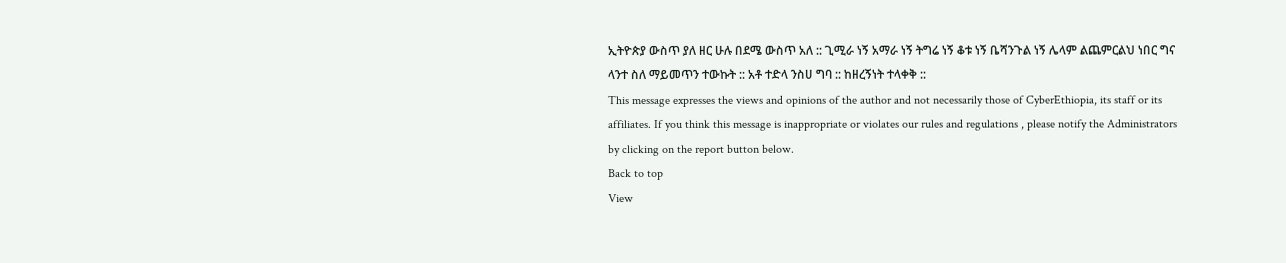ኢትዮጵያ ውስጥ ያለ ዘር ሁሉ በደሜ ውስጥ አለ :: ጊሚራ ነኝ አማራ ነኝ ትግሬ ነኝ ቆቱ ነኝ ቤሻንጉል ነኝ ሌላም ልጨምርልህ ነበር ግና ላንተ ስለ ማይመጥን ተውኩት :: አቶ ተድላ ንስሀ ግባ :: ከዘረኝነት ተላቀቅ ::
This message expresses the views and opinions of the author and not necessarily those of CyberEthiopia, its staff or its affiliates. If you think this message is inappropriate or violates our rules and regulations , please notify the Administrators by clicking on the report button below.
Back to top
View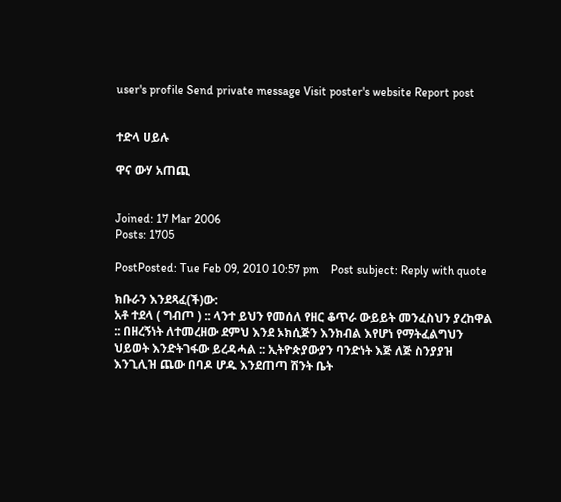user's profile Send private message Visit poster's website Report post


ተድላ ሀይሉ

ዋና ውሃ አጠጪ


Joined: 17 Mar 2006
Posts: 1705

PostPosted: Tue Feb 09, 2010 10:57 pm    Post subject: Reply with quote

ክቡራን እንደጻፈ(ች)ው:
አቶ ተደላ ( ግብጦ ) :: ላንተ ይህን የመሰለ የዘር ቆጥራ ውይይት መንፈስህን ያረከዋል :: በዘረኝነት ለተመረዘው ደምህ እንደ ኦክሲጅን እንክብል እየሆነ የማትፈልግህን ህይወት እንድትገፋው ይረዳሓል :: ኢትዮጵያውያን ባንድነት እጅ ለጅ ስንያያዝ እንጊሊዝ ጨው በባዶ ሆዱ እንደጠጣ ሽንት ቤት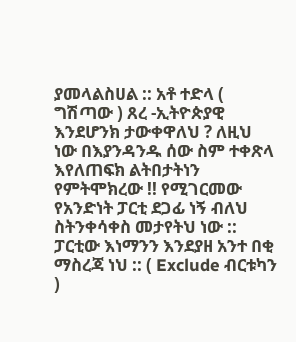ያመላልስሀል :: አቶ ተድላ ( ግሽጣው ) ጸረ -ኢትዮጵያዊ እንደሆንክ ታውቀዋለህ ? ለዚህ ነው በእያንዳንዱ ሰው ስም ተቀጽላ እየለጠፍክ ልትበታትነን የምትሞክረው !! የሚገርመው የአንድነት ፓርቲ ደጋፊ ነኝ ብለህ ስትንቀሳቀስ መታየትህ ነው :: ፓርቲው እነማንን እንደያዘ አንተ በቂ ማስረጃ ነህ :: ( Exclude ብርቱካን )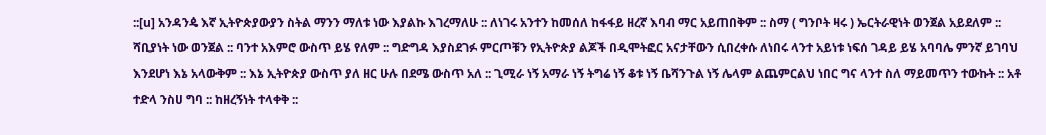::[u] አንዳንዼ እኛ ኢትዮጵያውያን ስትል ማንን ማለቱ ነው እያልኩ እገረማለሁ :: ለነገሩ አንተን ከመሰለ ከፋፋይ ዘረኛ እባብ ማር አይጠበቅም :: ስማ ( ግንቦት ዛሩ ) ኤርትራዊነት ወንጀል አይደለም :: ሻቢያነት ነው ወንጀል :: ባንተ አእምሮ ውስጥ ይሄ የለም :: ግድግዳ እያስደገፉ ምርጦቹን የኢትዮጵያ ልጆች በዲሞትፎር አናታቸውን ሲበረቀሱ ለነበሩ ላንተ አይነቱ ነፍሰ ገዳይ ይሄ አባባሌ ምንኛ ይገባህ እንደሆነ እኔ አላውቅም :: እኔ ኢትዮጵያ ውስጥ ያለ ዘር ሁሉ በደሜ ውስጥ አለ :: ጊሚራ ነኝ አማራ ነኝ ትግሬ ነኝ ቆቱ ነኝ ቤሻንጉል ነኝ ሌላም ልጨምርልህ ነበር ግና ላንተ ስለ ማይመጥን ተውኩት :: አቶ ተድላ ንስሀ ግባ :: ከዘረኝነት ተላቀቅ ::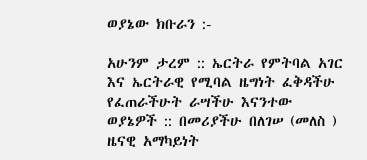ወያኔው ክቡራን :-

አሁንም ታረም :: ኤርትራ የምትባል አገር እና ኤርትራዊ የሚባል ዜግነት ፈቅዳችሁ የፈጠራችሁት ራሣችሁ እናንተው ወያኔዎች :: በመሪያችሁ በለገሠ (መለስ ) ዜናዊ አማካይነት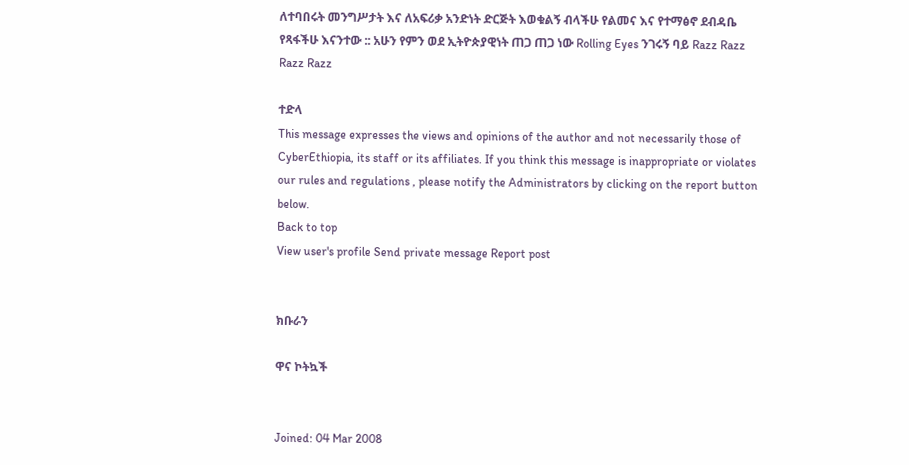ለተባበሩት መንግሥታት እና ለአፍሪቃ አንድነት ድርጅት እወቁልኝ ብላችሁ የልመና እና የተማፅኖ ደብዳቤ የጻፋችሁ እናንተው :: አሁን የምን ወደ ኢትዮጵያዊነት ጠጋ ጠጋ ነው Rolling Eyes ንገሩኝ ባይ Razz Razz Razz Razz

ተድላ
This message expresses the views and opinions of the author and not necessarily those of CyberEthiopia, its staff or its affiliates. If you think this message is inappropriate or violates our rules and regulations , please notify the Administrators by clicking on the report button below.
Back to top
View user's profile Send private message Report post


ክቡራን

ዋና ኮትኳች


Joined: 04 Mar 2008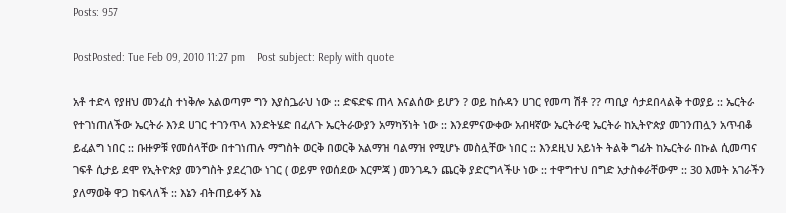Posts: 957

PostPosted: Tue Feb 09, 2010 11:27 pm    Post subject: Reply with quote

አቶ ተድላ የያዘህ መንፈስ ተነቅሎ አልወጣም ግን እያስጔራህ ነው :: ድፍድፍ ጠላ እናልሰው ይሆን ? ወይ ከሱዳን ሀገር የመጣ ሽቶ ?? ጣቢያ ሳታደበላልቅ ተወያይ :: ኤርትራ የተገነጠለችው ኤርትራ እንደ ሀገር ተገንጥላ እንድትሄድ በፈለጉ ኤርትራውያን አማካኝነት ነው :: እንደምናውቀው አብዛኛው ኤርትራዊ ኤርትራ ከኢትዮጵያ መገንጠሏን አጥብቆ ይፈልግ ነበር :: ቡዙዎቹ የመሰላቸው በተገነጠሉ ማግስት ወርቅ በወርቅ አልማዝ ባልማዝ የሚሆኑ መስሏቸው ነበር :: እንደዚህ አይነት ትልቅ ግፊት ከኤርትራ በኩል ሲመጣና ገፍቶ ሲታይ ደሞ የኢትዮጵያ መንግስት ያደረገው ነገር ( ወይም የወሰደው እርምጃ ) መንገዱን ጨርቅ ያድርግላችሁ ነው :: ተዋግተህ በግድ አታስቀራቸውም :: 30 እመት አገራችን ያለማወቅ ዋጋ ከፍላለች :: እኔን ብትጠይቀኝ እኔ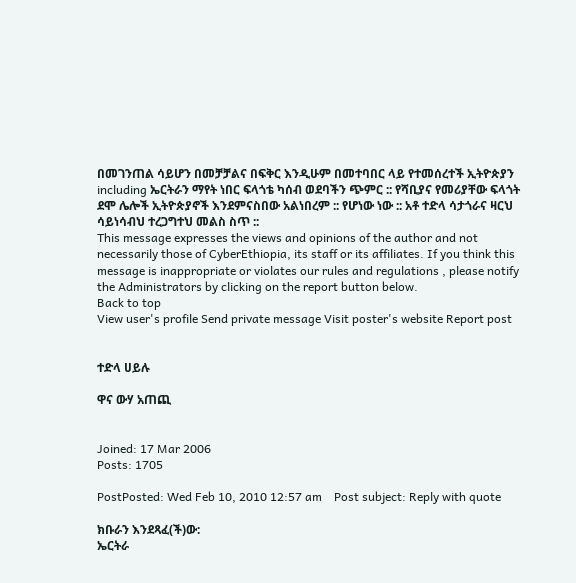በመገንጠል ሳይሆን በመቻቻልና በፍቅር እንዲሁም በመተባበር ላይ የተመሰረተች ኢትዮጵያን including ኤርትራን ማየት ነበር ፍላጎቴ ካሰብ ወደባችን ጭምር :: የሻቢያና የመሪያቸው ፍላጎት ደሞ ሌሎች ኢትዮጵያኖች እንደምናስበው አልነበረም :: የሆነው ነው :: አቶ ተድላ ሳታጎራና ዛርህ ሳይነሳብህ ተረጋግተህ መልስ ስጥ ::
This message expresses the views and opinions of the author and not necessarily those of CyberEthiopia, its staff or its affiliates. If you think this message is inappropriate or violates our rules and regulations , please notify the Administrators by clicking on the report button below.
Back to top
View user's profile Send private message Visit poster's website Report post


ተድላ ሀይሉ

ዋና ውሃ አጠጪ


Joined: 17 Mar 2006
Posts: 1705

PostPosted: Wed Feb 10, 2010 12:57 am    Post subject: Reply with quote

ክቡራን እንደጻፈ(ች)ው:
ኤርትራ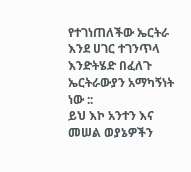የተገነጠለችው ኤርትራ እንደ ሀገር ተገንጥላ እንድትሄድ በፈለጉ ኤርትራውያን አማካኝነት ነው ::
ይህ እኮ አንተን እና መሠል ወያኔዎችን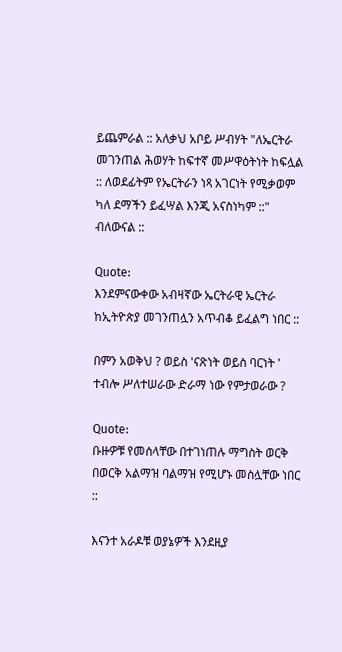ይጨምራል :: አለቃህ አቦይ ሥብሃት "ለኤርትራ መገንጠል ሕወሃት ከፍተኛ መሥዋዕትነት ከፍሏል :: ለወደፊትም የኤርትራን ነጻ አገርነት የሚቃወም ካለ ደማችን ይፈሣል እንጂ አናስነካም ::" ብለውናል ::

Quote:
እንደምናውቀው አብዛኛው ኤርትራዊ ኤርትራ ከኢትዮጵያ መገንጠሏን አጥብቆ ይፈልግ ነበር ::

በምን አወቅህ ? ወይስ 'ናጽነት ወይስ ባርነት ' ተብሎ ሥለተሠራው ድራማ ነው የምታወራው ?

Quote:
ቡዙዎቹ የመሰላቸው በተገነጠሉ ማግስት ወርቅ በወርቅ አልማዝ ባልማዝ የሚሆኑ መስሏቸው ነበር ::

እናንተ አራዶቹ ወያኔዎች እንደዚያ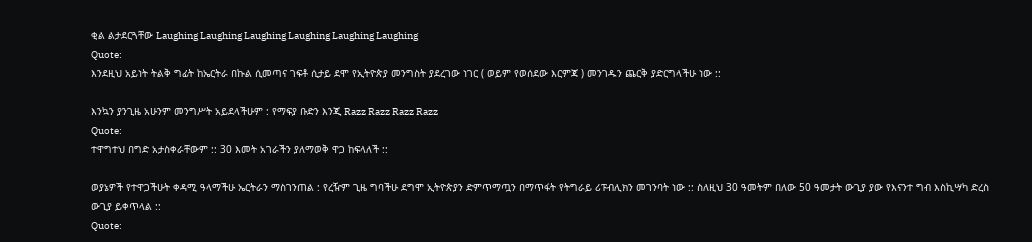ቂል ልታደርጓቸው Laughing Laughing Laughing Laughing Laughing Laughing
Quote:
እንደዚህ አይነት ትልቅ ግፊት ከኤርትራ በኩል ሲመጣና ገፍቶ ሲታይ ደሞ የኢትዮጵያ መንግስት ያደረገው ነገር ( ወይም የወሰደው እርምጃ ) መንገዱን ጨርቅ ያድርግላችሁ ነው ::

እንኳን ያንጊዜ አሁንም መንግሥት አይደላችሁም : የማፍያ ቡድን እንጂ Razz Razz Razz Razz
Quote:
ተዋግተህ በግድ አታስቀራቸውም :: 30 እመት አገራችን ያለማወቅ ዋጋ ከፍላለች ::

ወያኔዎች የተዋጋችሁት ቀዳሚ ዓላማችሁ ኤርትራን ማስገንጠል : የረዥም ጊዜ ግባችሁ ደግሞ ኢትዮጵያን ድምጥማጧን በማጥፋት የትግራይ ሪፑብሊክን መገንባት ነው :: ስለዚህ 30 ዓመትም በለው 50 ዓመታት ውጊያ ያው የእናንተ ግብ እስኪሣካ ድረስ ውጊያ ይቀጥላል ::
Quote: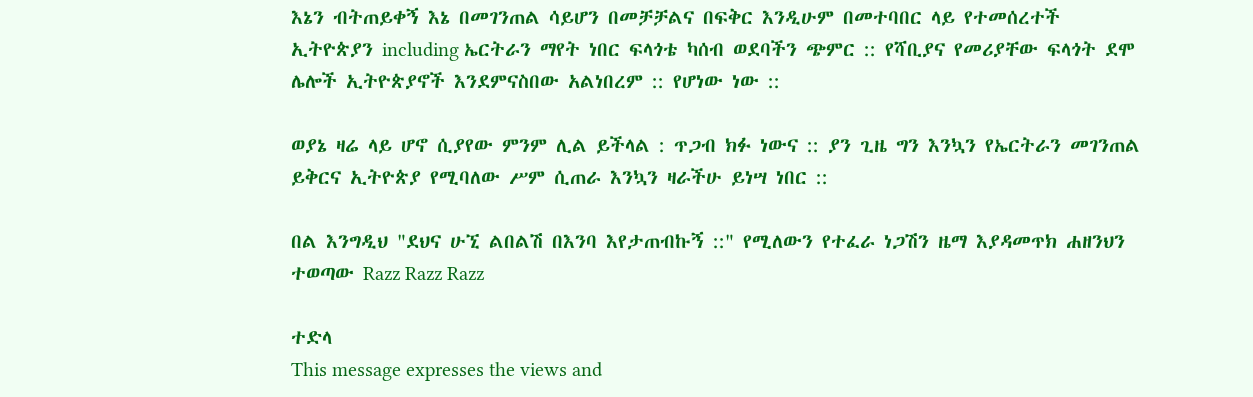እኔን ብትጠይቀኝ እኔ በመገንጠል ሳይሆን በመቻቻልና በፍቅር እንዲሁም በመተባበር ላይ የተመሰረተች ኢትዮጵያን including ኤርትራን ማየት ነበር ፍላጎቴ ካሰብ ወደባችን ጭምር :: የሻቢያና የመሪያቸው ፍላጎት ደሞ ሌሎች ኢትዮጵያኖች እንደምናስበው አልነበረም :: የሆነው ነው ::

ወያኔ ዛሬ ላይ ሆኖ ሲያየው ምንም ሊል ይችላል : ጥጋብ ክፉ ነውና :: ያን ጊዜ ግን እንኳን የኤርትራን መገንጠል ይቅርና ኢትዮጵያ የሚባለው ሥም ሲጠራ እንኳን ዛራችሁ ይነሣ ነበር ::

በል እንግዲህ "ደህና ሁኚ ልበልሽ በእንባ እየታጠብኩኝ ::" የሚለውን የተፈራ ነጋሽን ዜማ እያዳመጥክ ሐዘንህን ተወጣው Razz Razz Razz

ተድላ
This message expresses the views and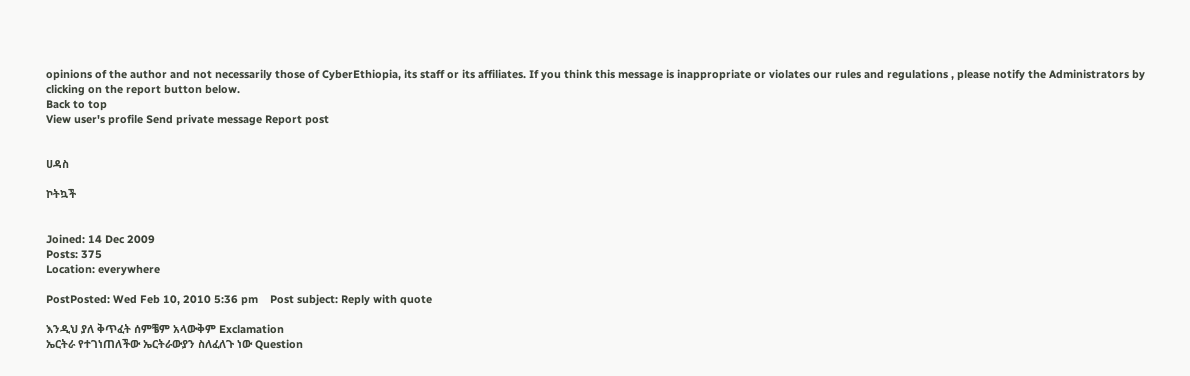opinions of the author and not necessarily those of CyberEthiopia, its staff or its affiliates. If you think this message is inappropriate or violates our rules and regulations , please notify the Administrators by clicking on the report button below.
Back to top
View user's profile Send private message Report post


ሀዳስ

ኮትኳች


Joined: 14 Dec 2009
Posts: 375
Location: everywhere

PostPosted: Wed Feb 10, 2010 5:36 pm    Post subject: Reply with quote

እንዲህ ያለ ቅጥፈት ሰምቼም አላውቅም Exclamation
ኤርትራ የተገነጠለችው ኤርትራውያን ስለፈለጉ ነው Question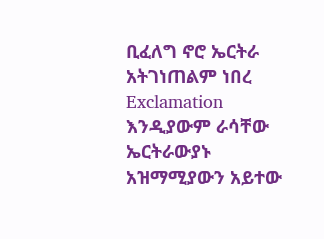ቢፈለግ ኖሮ ኤርትራ አትገነጠልም ነበረ Exclamation
እንዲያውም ራሳቸው ኤርትራውያኑ አዝማሚያውን አይተው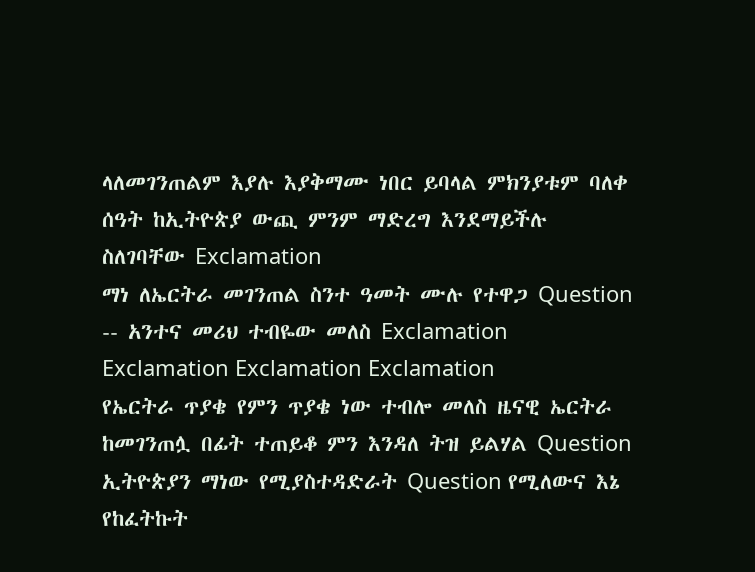ላለመገንጠልም እያሉ እያቅማሙ ነበር ይባላል ምክንያቱም ባለቀ ሰዓት ከኢትዮጵያ ውጪ ምንም ማድረግ እንደማይችሉ ስለገባቸው Exclamation
ማነ ለኤርትራ መገንጠል ስንተ ዓመት ሙሉ የተዋጋ Question -- አንተና መሪህ ተብዬው መለስ Exclamation Exclamation Exclamation Exclamation
የኤርትራ ጥያቄ የምን ጥያቄ ነው ተብሎ መለስ ዜናዊ ኤርትራ ከመገንጠሏ በፊት ተጠይቆ ምን እንዳለ ትዝ ይልሃል Question ኢትዮጵያን ማነው የሚያስተዳድራት Question የሚለውና እኔ የከፈትኩት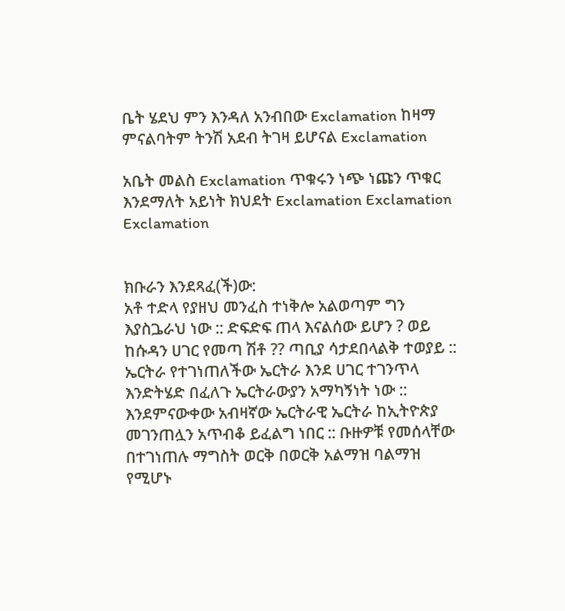ቤት ሄደህ ምን እንዳለ አንብበው Exclamation ከዛማ ምናልባትም ትንሽ አደብ ትገዛ ይሆናል Exclamation

አቤት መልስ Exclamation ጥቁሩን ነጭ ነጩን ጥቁር እንደማለት አይነት ክህደት Exclamation Exclamation Exclamation


ክቡራን እንደጻፈ(ች)ው:
አቶ ተድላ የያዘህ መንፈስ ተነቅሎ አልወጣም ግን እያስጔራህ ነው :: ድፍድፍ ጠላ እናልሰው ይሆን ? ወይ ከሱዳን ሀገር የመጣ ሽቶ ?? ጣቢያ ሳታደበላልቅ ተወያይ :: ኤርትራ የተገነጠለችው ኤርትራ እንደ ሀገር ተገንጥላ እንድትሄድ በፈለጉ ኤርትራውያን አማካኝነት ነው :: እንደምናውቀው አብዛኛው ኤርትራዊ ኤርትራ ከኢትዮጵያ መገንጠሏን አጥብቆ ይፈልግ ነበር :: ቡዙዎቹ የመሰላቸው በተገነጠሉ ማግስት ወርቅ በወርቅ አልማዝ ባልማዝ የሚሆኑ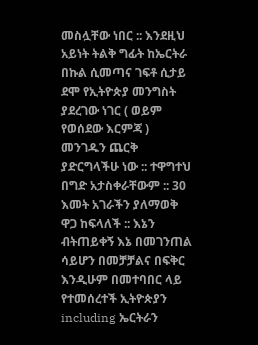መስሏቸው ነበር :: እንደዚህ አይነት ትልቅ ግፊት ከኤርትራ በኩል ሲመጣና ገፍቶ ሲታይ ደሞ የኢትዮጵያ መንግስት ያደረገው ነገር ( ወይም የወሰደው እርምጃ ) መንገዱን ጨርቅ ያድርግላችሁ ነው :: ተዋግተህ በግድ አታስቀራቸውም :: 30 እመት አገራችን ያለማወቅ ዋጋ ከፍላለች :: እኔን ብትጠይቀኝ እኔ በመገንጠል ሳይሆን በመቻቻልና በፍቅር እንዲሁም በመተባበር ላይ የተመሰረተች ኢትዮጵያን including ኤርትራን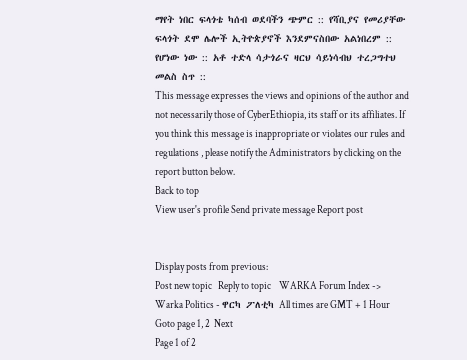ማየት ነበር ፍላጎቴ ካሰብ ወደባችን ጭምር :: የሻቢያና የመሪያቸው ፍላጎት ደሞ ሌሎች ኢትዮጵያኖች እንደምናስበው አልነበረም :: የሆነው ነው :: አቶ ተድላ ሳታጎራና ዛርህ ሳይነሳብህ ተረጋግተህ መልስ ስጥ ::
This message expresses the views and opinions of the author and not necessarily those of CyberEthiopia, its staff or its affiliates. If you think this message is inappropriate or violates our rules and regulations , please notify the Administrators by clicking on the report button below.
Back to top
View user's profile Send private message Report post


Display posts from previous:
Post new topic   Reply to topic    WARKA Forum Index -> Warka Politics - ዋርካ ፖለቲካ All times are GMT + 1 Hour
Goto page 1, 2  Next
Page 1 of 2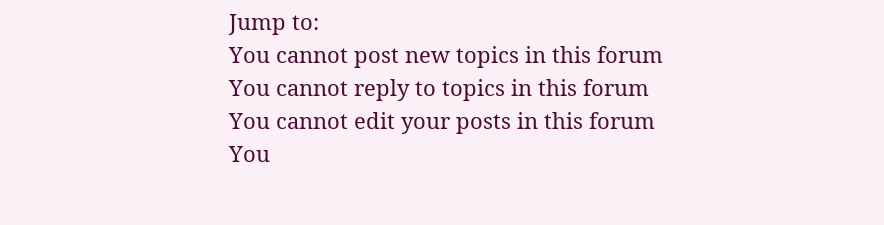Jump to:
You cannot post new topics in this forum
You cannot reply to topics in this forum
You cannot edit your posts in this forum
You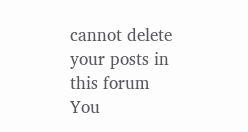cannot delete your posts in this forum
You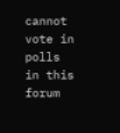cannot vote in polls in this forum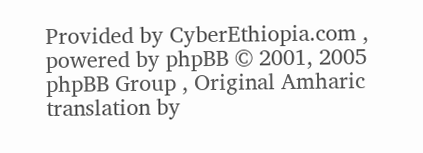Provided by CyberEthiopia.com , powered by phpBB © 2001, 2005 phpBB Group , Original Amharic translation by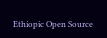Ethiopic Open Source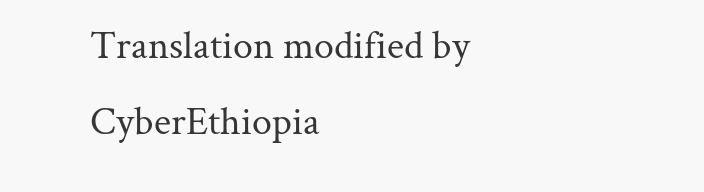Translation modified by CyberEthiopia